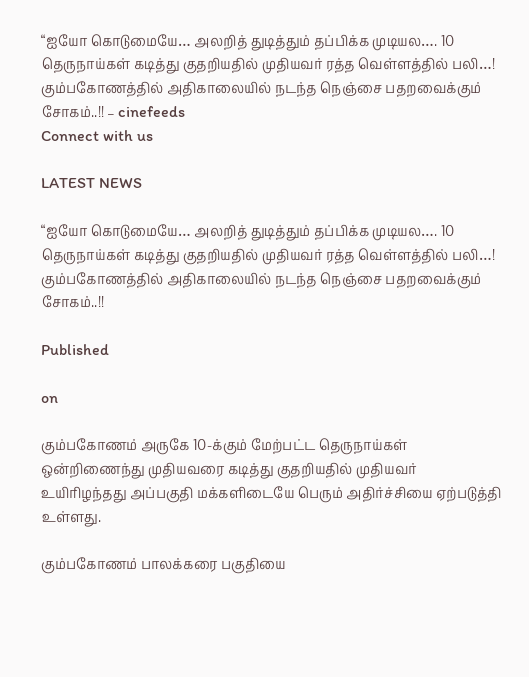“ஐயோ கொடுமையே… அலறித் துடித்தும் தப்பிக்க முடியல…. 10 தெருநாய்கள் கடித்து குதறியதில் முதியவர் ரத்த வெள்ளத்தில் பலி…! கும்பகோணத்தில் அதிகாலையில் நடந்த நெஞ்சை பதறவைக்கும் சோகம்..!! – cinefeeds
Connect with us

LATEST NEWS

“ஐயோ கொடுமையே… அலறித் துடித்தும் தப்பிக்க முடியல…. 10 தெருநாய்கள் கடித்து குதறியதில் முதியவர் ரத்த வெள்ளத்தில் பலி…! கும்பகோணத்தில் அதிகாலையில் நடந்த நெஞ்சை பதறவைக்கும் சோகம்..!!

Published

on

கும்பகோணம் அருகே 10-க்கும் மேற்பட்ட தெருநாய்கள் ஒன்றிணைந்து முதியவரை கடித்து குதறியதில் முதியவர் உயிரிழந்தது அப்பகுதி மக்களிடையே பெரும் அதிர்ச்சியை ஏற்படுத்தி உள்ளது.

கும்பகோணம் பாலக்கரை பகுதியை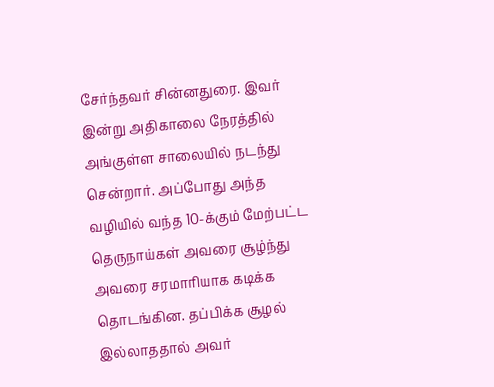சேர்ந்தவர் சின்னதுரை. இவர் இன்று அதிகாலை நேரத்தில் அங்குள்ள சாலையில் நடந்து சென்றார். அப்போது அந்த வழியில் வந்த 10-க்கும் மேற்பட்ட தெருநாய்கள் அவரை சூழ்ந்து அவரை சரமாரியாக கடிக்க தொடங்கின. தப்பிக்க சூழல் இல்லாததால் அவர்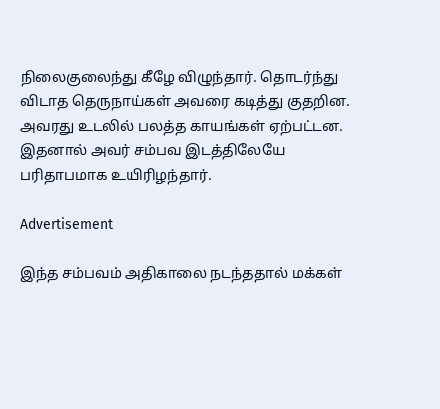நிலைகுலைந்து கீழே விழுந்தார். தொடர்ந்து விடாத தெருநாய்கள் அவரை கடித்து குதறின. அவரது உடலில் பலத்த காயங்கள் ஏற்பட்டன. இதனால் அவர் சம்பவ இடத்திலேயே பரிதாபமாக உயிரிழந்தார்.

Advertisement

இந்த சம்பவம் அதிகாலை நடந்ததால் மக்கள்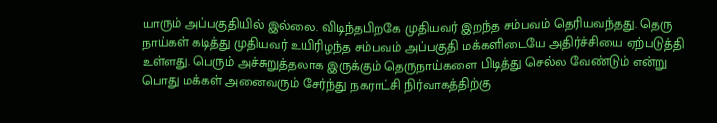யாரும் அப்பகுதியில் இல்லை. விடிந்தபிறகே முதியவர் இறந்த சம்பவம் தெரியவந்தது. தெரு நாய்கள் கடித்து முதியவர் உயிரிழந்த சம்பவம் அப்பகுதி மக்களிடையே அதிர்ச்சியை ஏற்படுத்தி உள்ளது. பெரும் அச்சுறுத்தலாக இருக்கும் தெருநாய்களை பிடித்து செல்ல வேண்டும் என்று பொது மக்கள் அனைவரும் சேர்ந்து நகராட்சி நிர்வாகத்திற்கு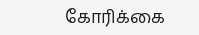கோரிக்கை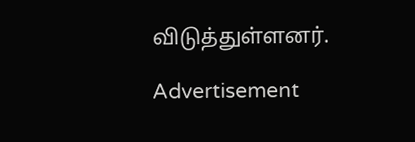விடுத்துள்ளனர்.

Advertisement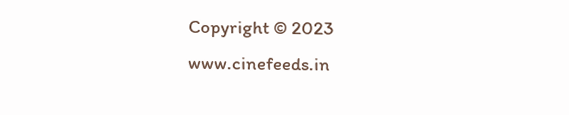Copyright © 2023 www.cinefeeds.in